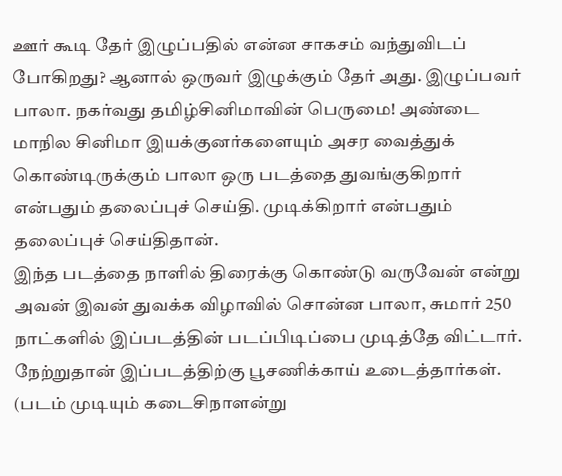ஊர் கூடி தேர் இழுப்பதில் என்ன சாகசம் வந்துவிடப் போகிறது? ஆனால் ஒருவர் இழுக்கும் தேர் அது. இழுப்பவர் பாலா. நகர்வது தமிழ்சினிமாவின் பெருமை! அண்டை மாநில சினிமா இயக்குனர்களையும் அசர வைத்துக் கொண்டிருக்கும் பாலா ஒரு படத்தை துவங்குகிறார் என்பதும் தலைப்புச் செய்தி. முடிக்கிறார் என்பதும் தலைப்புச் செய்திதான்.
இந்த படத்தை நாளில் திரைக்கு கொண்டு வருவேன் என்று அவன் இவன் துவக்க விழாவில் சொன்ன பாலா, சுமார் 250 நாட்களில் இப்படத்தின் படப்பிடிப்பை முடித்தே விட்டார். நேற்றுதான் இப்படத்திற்கு பூசணிக்காய் உடைத்தார்கள். (படம் முடியும் கடைசிநாளன்று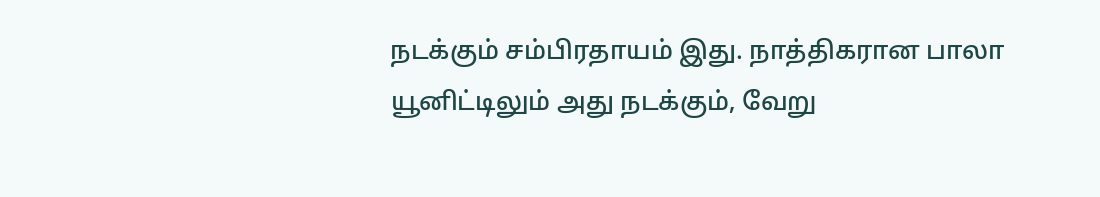நடக்கும் சம்பிரதாயம் இது. நாத்திகரான பாலா யூனிட்டிலும் அது நடக்கும், வேறு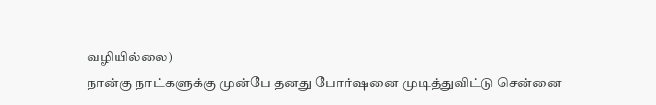வழியில்லை)
நான்கு நாட்களுக்கு முன்பே தனது போர்ஷனை முடித்துவிட்டு சென்னை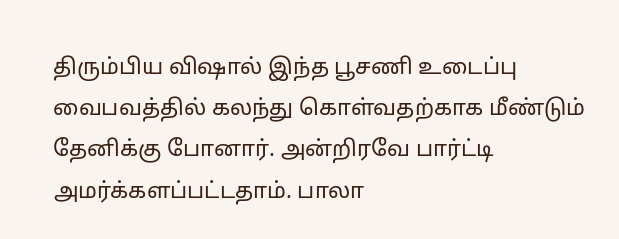திரும்பிய விஷால் இந்த பூசணி உடைப்பு வைபவத்தில் கலந்து கொள்வதற்காக மீண்டும் தேனிக்கு போனார். அன்றிரவே பார்ட்டி அமர்க்களப்பட்டதாம். பாலா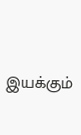இயக்கும்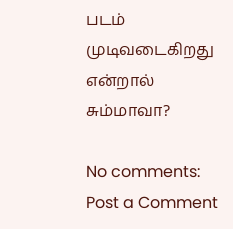படம் முடிவடைகிறது என்றால் சும்மாவா?

No comments:
Post a Comment